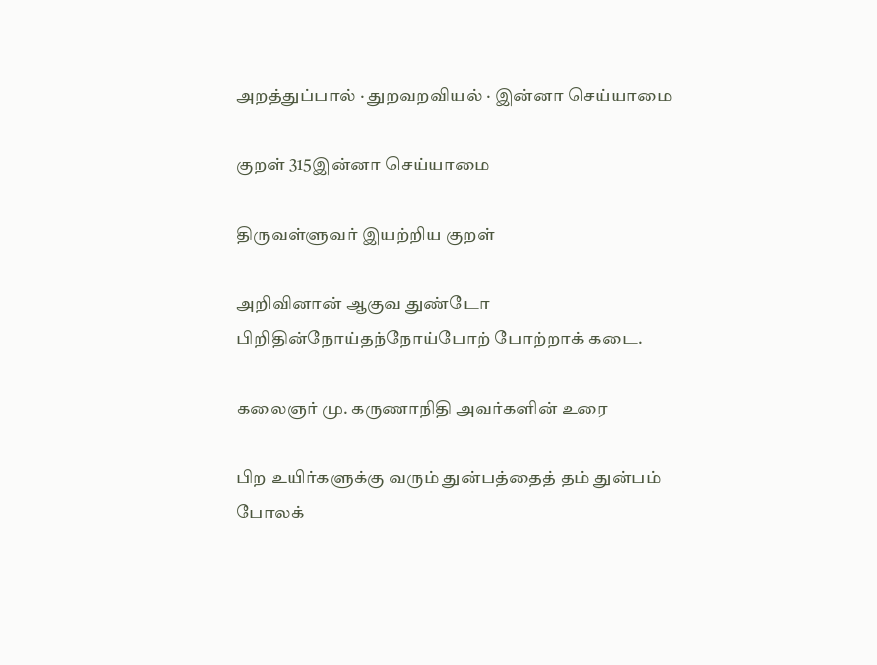அறத்துப்பால் · துறவறவியல் · இன்னா செய்யாமை

குறள் 315இன்னா செய்யாமை

திருவள்ளுவர் இயற்றிய குறள்

அறிவினான் ஆகுவ துண்டோ பிறிதின்நோய்தந்நோய்போற் போற்றாக் கடை.

கலைஞர் மு. கருணாநிதி அவர்களின் உரை

பிற உயிர்களுக்கு வரும் துன்பத்தைத் தம் துன்பம் போலக்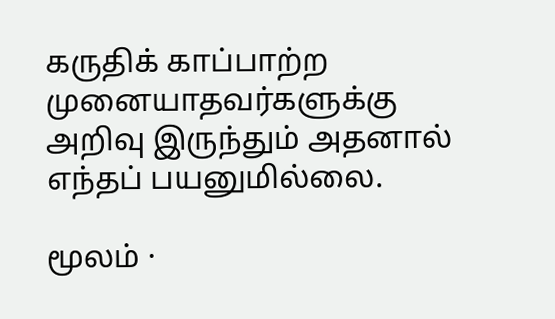கருதிக் காப்பாற்ற முனையாதவர்களுக்கு அறிவு இருந்தும் அதனால் எந்தப் பயனுமில்லை.

மூலம் ·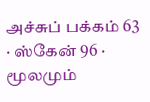அச்சுப் பக்கம் 63 · ஸ்கேன் 96 · மூலமும்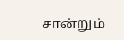சான்றும்